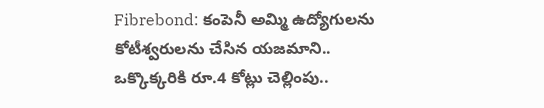Fibrebond: కంపెనీ అమ్మి ఉద్యోగులను కోటీశ్వరులను చేసిన యజమాని.. ఒక్కొక్కరికి రూ.4 కోట్లు చెల్లింపు..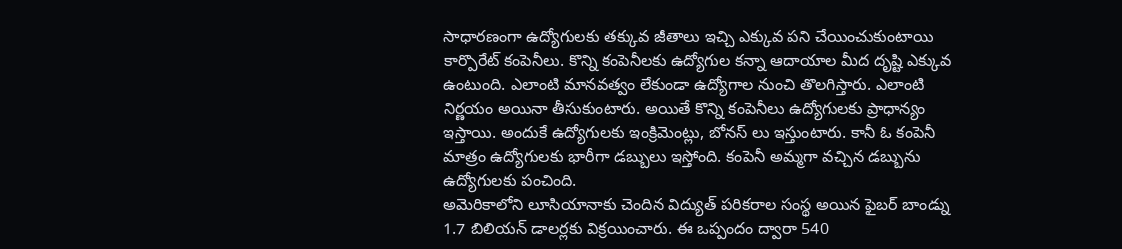సాధారణంగా ఉద్యోగులకు తక్కువ జీతాలు ఇచ్చి ఎక్కువ పని చేయించుకుంటాయి కార్పొరేట్ కంపెనీలు. కొన్ని కంపెనీలకు ఉద్యోగుల కన్నా ఆదాయాల మీద దృష్టి ఎక్కువ ఉంటుంది. ఎలాంటి మానవత్వం లేకుండా ఉద్యోగాల నుంచి తొలగిస్తారు. ఎలాంటి నిర్ణయం అయినా తీసుకుంటారు. అయితే కొన్ని కంపెనీలు ఉద్యోగులకు ప్రాధాన్యం ఇస్తాయి. అందుకే ఉద్యోగులకు ఇంక్రిమెంట్లు, బోనస్ లు ఇస్తుంటారు. కానీ ఓ కంపెనీ మాత్రం ఉద్యోగులకు భారీగా డబ్బులు ఇస్తోంది. కంపెనీ అమ్మగా వచ్చిన డబ్బును ఉద్యోగులకు పంచింది.
అమెరికాలోని లూసియానాకు చెందిన విద్యుత్ పరికరాల సంస్థ అయిన ఫైబర్ బాండ్ను 1.7 బిలియన్ డాలర్లకు విక్రయించారు. ఈ ఒప్పందం ద్వారా 540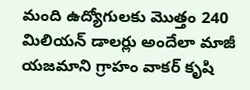మంది ఉద్యోగులకు మొత్తం 240 మిలియన్ డాలర్లు అందేలా మాజీ యజమాని గ్రాహం వాకర్ కృషి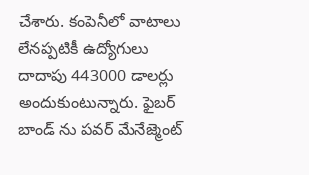చేశారు. కంపెనీలో వాటాలు లేనప్పటికీ ఉద్యోగులు దాదాపు 443000 డాలర్లు అందుకుంటున్నారు. ఫైబర్ బాండ్ ను పవర్ మేనేజ్మెంట్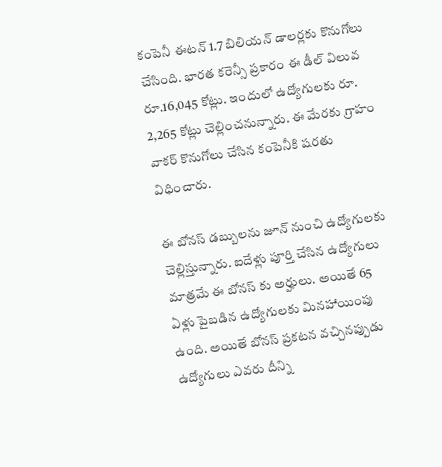కంపెనీ ఈటన్ 1.7 బిలియన్ డాలర్లకు కొనుగోలు చేసింది. భారత కరెన్సీ ప్రకారం ఈ డీల్ విలువ రూ.16,045 కోట్లు. ఇందులో ఉద్యోగులకు రూ. 2,265 కోట్లు చెల్లించనున్నారు. ఈ మేరకు గ్రాహం వాకర్ కొనుగోలు చేసిన కంపెనీకి షరతు విధించారు.

ఈ బోనస్ డబ్బులను జూన్ నుంచి ఉద్యోగులకు చెల్లిస్తున్నారు. ఐదేళ్లు పూర్తి చేసిన ఉద్యోగులు మాత్రమే ఈ బోనస్ కు అర్హులు. అయితే 65 ఏళ్లు పైబడిన ఉద్యోగులకు మినహాయింపు ఉంది. అయితే బోనస్ ప్రకటన వచ్చినప్పుడు ఉద్యోగులు ఎవరు దీన్ని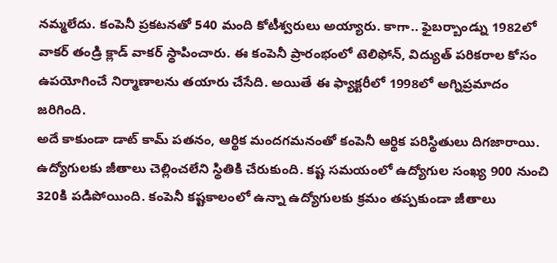నమ్మలేదు. కంపెనీ ప్రకటనతో 540 మంది కోటీశ్వరులు అయ్యారు. కాగా.. ఫైబర్బాండ్ను 1982లో వాకర్ తండ్రి క్లాడ్ వాకర్ స్థాపించారు. ఈ కంపెనీ ప్రారంభంలో టెలిఫోన్, విద్యుత్ పరికరాల కోసం ఉపయోగించే నిర్మాణాలను తయారు చేసేది. అయితే ఈ ఫ్యాక్టరీలో 1998లో అగ్నిప్రమాదం జరిగింది.
అదే కాకుండా డాట్ కామ్ పతనం, ఆర్థిక మందగమనంతో కంపెనీ ఆర్థిక పరిస్థితులు దిగజారాయి. ఉద్యోగులకు జీతాలు చెల్లించలేని స్థితికి చేరుకుంది. కష్ట సమయంలో ఉద్యోగుల సంఖ్య 900 నుంచి 320కి పడిపోయింది. కంపెనీ కష్టకాలంలో ఉన్నా ఉద్యోగులకు క్రమం తప్పకుండా జీతాలు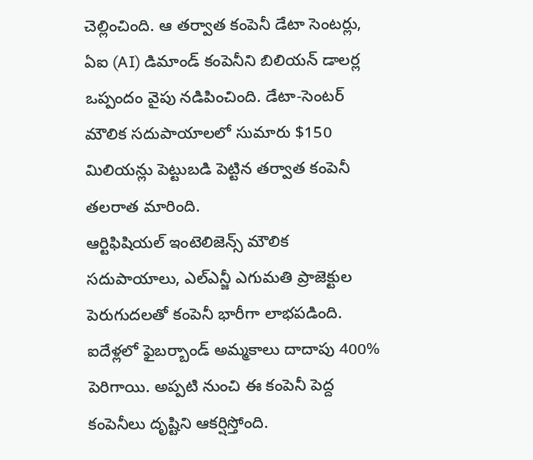చెల్లించింది. ఆ తర్వాత కంపెనీ డేటా సెంటర్లు, ఏఐ (AI) డిమాండ్ కంపెనీని బిలియన్ డాలర్ల ఒప్పందం వైపు నడిపించింది. డేటా-సెంటర్ మౌలిక సదుపాయాలలో సుమారు $150 మిలియన్లు పెట్టుబడి పెట్టిన తర్వాత కంపెనీ తలరాత మారింది.
ఆర్టిఫిషియల్ ఇంటెలిజెన్స్ మౌలిక సదుపాయాలు, ఎల్ఎన్జీ ఎగుమతి ప్రాజెక్టుల పెరుగుదలతో కంపెనీ భారీగా లాభపడింది. ఐదేళ్లలో ఫైబర్బాండ్ అమ్మకాలు దాదాపు 400% పెరిగాయి. అప్పటి నుంచి ఈ కంపెనీ పెద్ద కంపెనీలు దృష్టిని ఆకర్షిస్తోంది.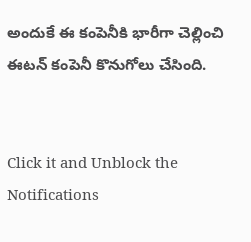అందుకే ఈ కంపెనీకి భారీగా చెల్లించి ఈటన్ కంపెనీ కొనుగోలు చేసింది.


Click it and Unblock the Notifications